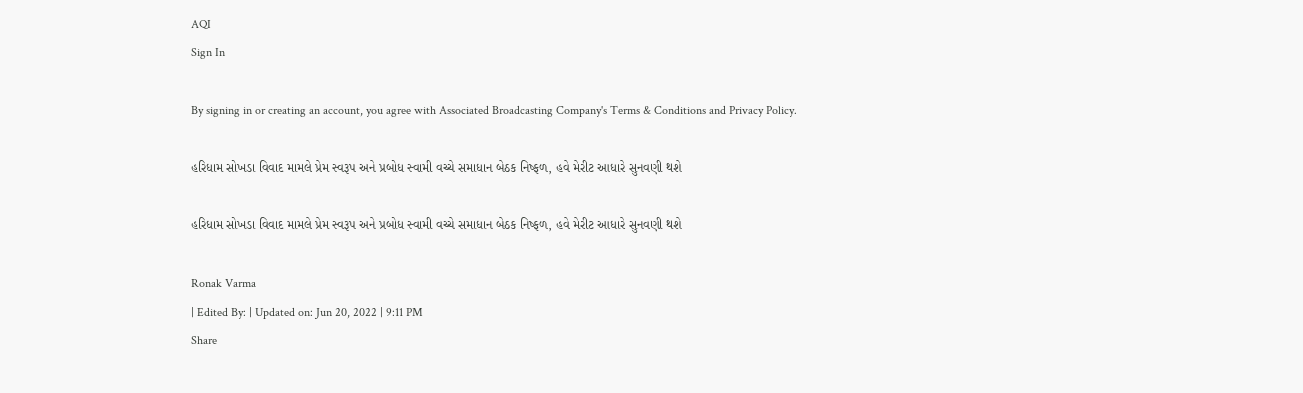AQI
Sign In

By signing in or creating an account, you agree with Associated Broadcasting Company's Terms & Conditions and Privacy Policy.

હરિધામ સોખડા વિવાદ મામલે પ્રેમ સ્વરૂપ અને પ્રબોધ સ્વામી વચ્ચે સમાધાન બેઠક નિષ્ફળ, હવે મેરીટ આધારે સુનવણી થશે

હરિધામ સોખડા વિવાદ મામલે પ્રેમ સ્વરૂપ અને પ્રબોધ સ્વામી વચ્ચે સમાધાન બેઠક નિષ્ફળ, હવે મેરીટ આધારે સુનવણી થશે

Ronak Varma
| Edited By: | Updated on: Jun 20, 2022 | 9:11 PM
Share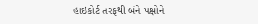હાઇકોર્ટ તરફથી બંને પક્ષોને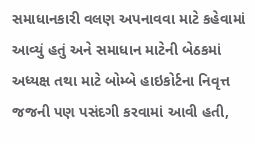સમાધાનકારી વલણ અપનાવવા માટે કહેવામાં આવ્યું હતું અને સમાધાન માટેની બેઠકમાં અધ્યક્ષ તથા માટે બોમ્બે હાઇકોર્ટના નિવૃત્ત જજની પણ પસંદગી કરવામાં આવી હતી,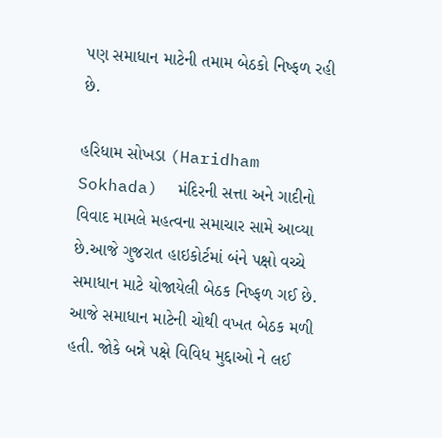પણ સમાધાન માટેની તમામ બેઠકો નિષ્ફળ રહી છે.

હરિધામ સોખડા (Haridham Sokhada)  મંદિરની સત્તા અને ગાદીનો વિવાદ મામલે મહત્વના સમાચાર સામે આવ્યા છે.આજે ગુજરાત હાઇકોર્ટમાં બંને પક્ષો વચ્ચે સમાધાન માટે યોજાયેલી બેઠક નિષ્ફળ ગઈ છે. આજે સમાધાન માટેની ચોથી વખત બેઠક મળી હતી. જોકે બન્ને પક્ષે વિવિધ મુદ્દાઓ ને લઈ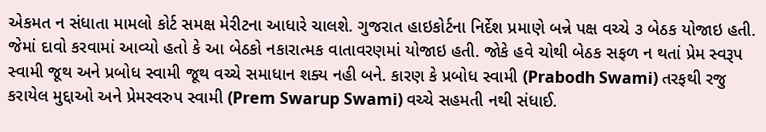એકમત ન સંધાતા મામલો કોર્ટ સમક્ષ મેરીટના આધારે ચાલશે. ગુજરાત હાઇકોર્ટના નિર્દેશ પ્રમાણે બન્ને પક્ષ વચ્ચે ૩ બેઠક યોજાઇ હતી. જેમાં દાવો કરવામાં આવ્યો હતો કે આ બેઠકો નકારાત્મક વાતાવરણમાં યોજાઇ હતી. જોકે હવે ચોથી બેઠક સફળ ન થતાં પ્રેમ સ્વરૂપ સ્વામી જૂથ અને પ્રબોધ સ્વામી જૂથ વચ્ચે સમાધાન શક્ય નહી બને. કારણ કે પ્રબોધ સ્વામી (Prabodh Swami) તરફથી રજુ કરાયેલ મુદ્દાઓ અને પ્રેમસ્વરુપ સ્વામી (Prem Swarup Swami) વચ્ચે સહમતી નથી સંધાઈ.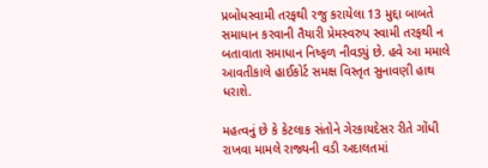પ્રબોધસ્વામી તરફથી રજુ કરાયેલા 13 મુદ્દા બાબતે સમાધાન કરવાની તૈયારી પ્રેમસ્વરુપ સ્વામી તરફથી ન બતાવાતા સમાધાન નિષ્ફળ નીવડ્યું છે. હવે આ મમાલે આવતીકાલે હાઈકોર્ટ સમક્ષ વિસ્તૃત સુનાવણી હાથ ધરાશે.

મહત્વનું છે કે કેટલાક સંતોને ગેરકાયદેસર રીતે ગોંધી રાખવા મામલે રાજ્યની વડી અદાલતમાં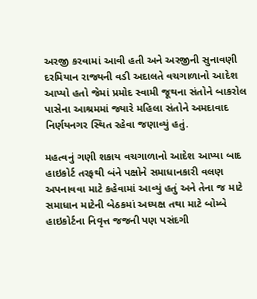અરજી કરવામાં આવી હતી અને અરજીની સુનાવણી દરમિયાન રાજ્યની વડી અદાલતે વચગાળાનો આદેશ આપ્યો હતો જેમાં પ્રમોદ સ્વામી જૂથના સંતોને બાકરોલ પાસેના આશ્રમમાં જ્યારે મહિલા સંતોને અમદાવાદ નિર્ણયનગર સ્થિત રહેવા જણાવ્યું હતું.

મહત્વનું ગણી શકાય વચગાળાનો આદેશ આપ્યા બાદ હાઇકોર્ટ તરફથી બંને પક્ષોને સમાધાનકારી વલણ અપનાવવા માટે કહેવામાં આવ્યું હતું અને તેના જ માટે સમાધાન માટેની બેઠકમાં અધ્યક્ષ તથા માટે બોમ્બે હાઇકોર્ટના નિવૃત્ત જજની પણ પસંદગી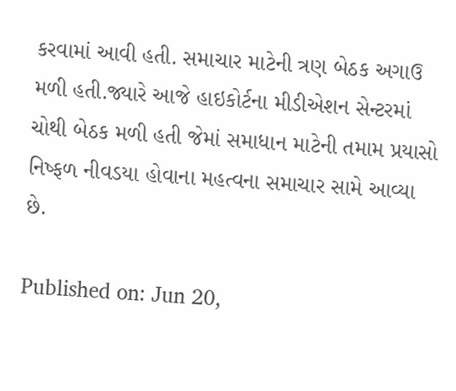કરવામાં આવી હતી. સમાચાર માટેની ત્રણ બેઠક અગાઉ મળી હતી.જ્યારે આજે હાઇકોર્ટના મીડીએશન સેન્ટરમાં ચોથી બેઠક મળી હતી જેમાં સમાધાન માટેની તમામ પ્રયાસો નિષ્ફળ નીવડયા હોવાના મહત્વના સમાચાર સામે આવ્યા છે.

Published on: Jun 20,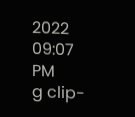2022 09:07 PM
g clip-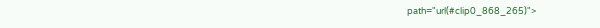path="url(#clip0_868_265)">